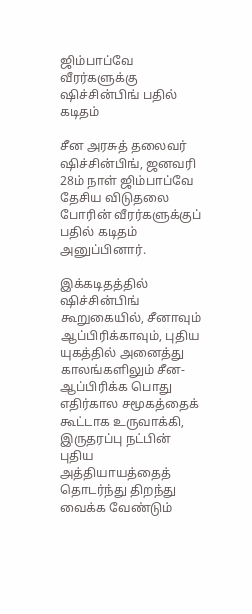ஜிம்பாப்வே வீரர்களுக்கு ஷிச்சின்பிங் பதில் கடிதம்

சீன அரசுத் தலைவர் ஷிச்சின்பிங், ஜனவரி 28ம் நாள் ஜிம்பாப்வே தேசிய விடுதலை போரின் வீரர்களுக்குப் பதில் கடிதம் அனுப்பினார்.

இக்கடிதத்தில் ஷிச்சின்பிங் கூறுகையில், சீனாவும் ஆப்பிரிக்காவும், புதிய யுகத்தில் அனைத்து காலங்களிலும் சீன-ஆப்பிரிக்க பொது எதிர்கால சமூகத்தைக் கூட்டாக உருவாக்கி, இருதரப்பு நட்பின் புதிய அத்தியாயத்தைத் தொடர்ந்து திறந்து வைக்க வேண்டும்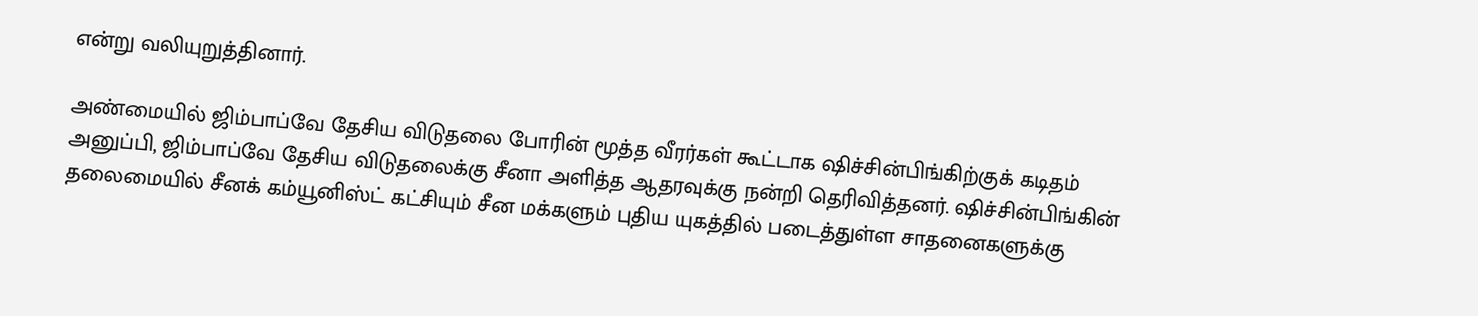என்று வலியுறுத்தினார்.

அண்மையில் ஜிம்பாப்வே தேசிய விடுதலை போரின் மூத்த வீரர்கள் கூட்டாக ஷிச்சின்பிங்கிற்குக் கடிதம் அனுப்பி, ஜிம்பாப்வே தேசிய விடுதலைக்கு சீனா அளித்த ஆதரவுக்கு நன்றி தெரிவித்தனர். ஷிச்சின்பிங்கின் தலைமையில் சீனக் கம்யூனிஸ்ட் கட்சியும் சீன மக்களும் புதிய யுகத்தில் படைத்துள்ள சாதனைகளுக்கு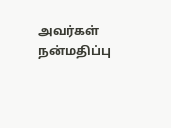அவர்கள் நன்மதிப்பு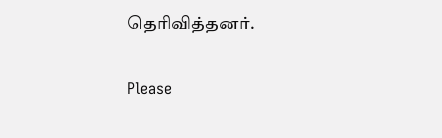தெரிவித்தனர்.

Please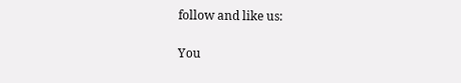follow and like us:

You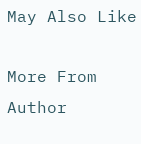May Also Like

More From Author